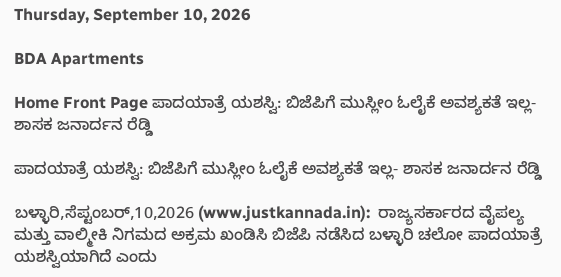Thursday, September 10, 2026

BDA Apartments

Home Front Page ಪಾದಯಾತ್ರೆ ಯಶಸ್ವಿ: ಬಿಜೆಪಿಗೆ ಮುಸ್ಲೀಂ ಓಲೈಕೆ ಅವಶ್ಯಕತೆ ಇಲ್ಲ- ಶಾಸಕ ಜನಾರ್ದನ ರೆಡ್ಡಿ

ಪಾದಯಾತ್ರೆ ಯಶಸ್ವಿ: ಬಿಜೆಪಿಗೆ ಮುಸ್ಲೀಂ ಓಲೈಕೆ ಅವಶ್ಯಕತೆ ಇಲ್ಲ- ಶಾಸಕ ಜನಾರ್ದನ ರೆಡ್ಡಿ

ಬಳ್ಳಾರಿ,ಸೆಪ್ಟಂಬರ್,10,2026 (www.justkannada.in):  ರಾಜ್ಯಸರ್ಕಾರದ ವೈಪಲ್ಯ ಮತ್ತು ವಾಲ್ಮೀಕಿ ನಿಗಮದ ಅಕ್ರಮ ಖಂಡಿಸಿ ಬಿಜೆಪಿ ನಡೆಸಿದ ಬಳ್ಳಾರಿ ಚಲೋ ಪಾದಯಾತ್ರೆ ಯಶಸ್ವಿಯಾಗಿದೆ ಎಂದು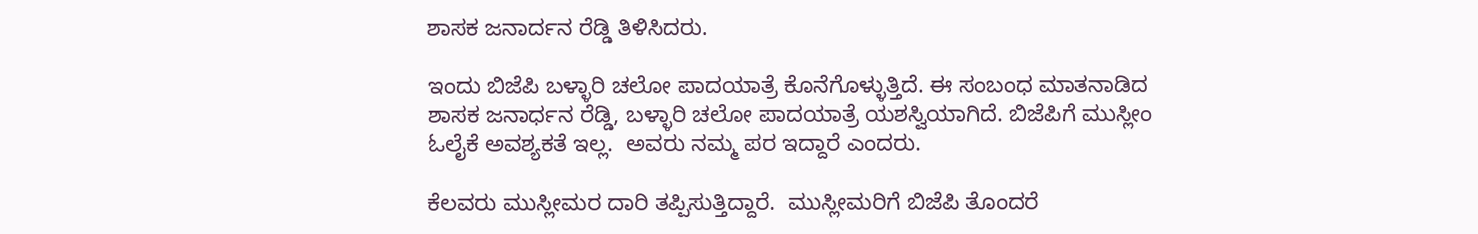ಶಾಸಕ ಜನಾರ್ದನ ರೆಡ್ಡಿ ತಿಳಿಸಿದರು.

ಇಂದು ಬಿಜೆಪಿ ಬಳ್ಳಾರಿ ಚಲೋ ಪಾದಯಾತ್ರೆ ಕೊನೆಗೊಳ್ಳುತ್ತಿದೆ. ಈ ಸಂಬಂಧ ಮಾತನಾಡಿದ ಶಾಸಕ ಜನಾರ್ಧನ ರೆಡ್ಡಿ, ಬಳ್ಳಾರಿ ಚಲೋ ಪಾದಯಾತ್ರೆ ಯಶಸ್ವಿಯಾಗಿದೆ. ಬಿಜೆಪಿಗೆ ಮುಸ್ಲೀಂ ಓಲೈಕೆ ಅವಶ್ಯಕತೆ ಇಲ್ಲ.  ಅವರು ನಮ್ಮ ಪರ ಇದ್ದಾರೆ ಎಂದರು.

ಕೆಲವರು ಮುಸ್ಲೀಮರ ದಾರಿ ತಪ್ಪಿಸುತ್ತಿದ್ದಾರೆ.  ಮುಸ್ಲೀಮರಿಗೆ ಬಿಜೆಪಿ ತೊಂದರೆ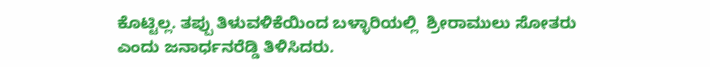ಕೊಟ್ಟಿಲ್ಲ. ತಪ್ಪು ತಿಳುವಳಿಕೆಯಿಂದ ಬಳ್ಳಾರಿಯಲ್ಲಿ  ಶ್ರೀರಾಮುಲು ಸೋತರು ಎಂದು ಜನಾರ್ಧನರೆಡ್ಡಿ ತಿಳಿಸಿದರು.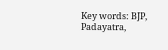Key words: BJP, Padayatra,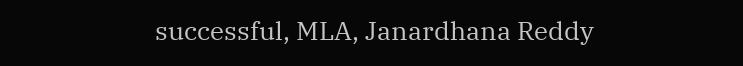successful, MLA, Janardhana Reddy